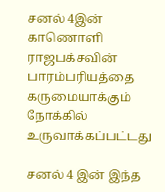சனல் 4இன் காணொளி ராஜபக்சவின் பாரம்பரியத்தை கருமையாக்கும் நோக்கில் உருவாக்கப்பட்டது

சனல் 4 இன் இந்த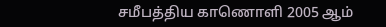சமீபத்திய காணொளி 2005 ஆம்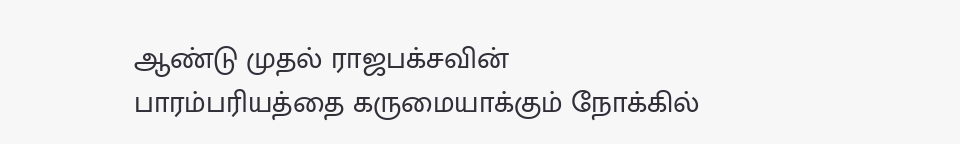ஆண்டு முதல் ராஜபக்சவின் பாரம்பரியத்தை கருமையாக்கும் நோக்கில்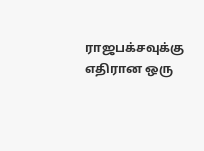ராஜபக்சவுக்கு எதிரான ஒரு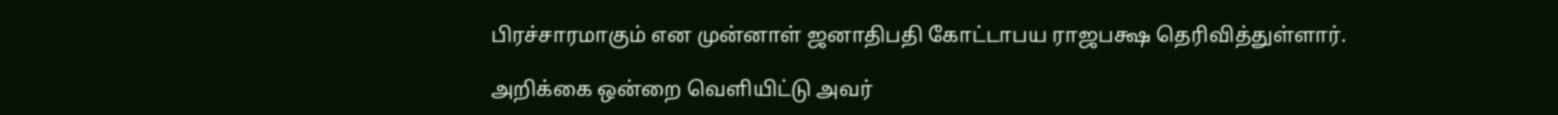பிரச்சாரமாகும் என முன்னாள் ஜனாதிபதி கோட்டாபய ராஜபக்ஷ தெரிவித்துள்ளார்.

அறிக்கை ஒன்றை வெளியிட்டு அவர்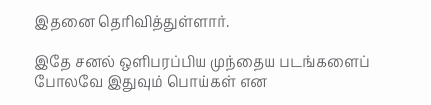இதனை தெரிவித்துள்ளார்.

இதே சனல் ஒளிபரப்பிய முந்தைய படங்களைப் போலவே இதுவும் பொய்கள் என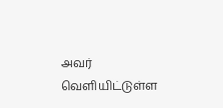அவர் வெளியிட்டுள்ள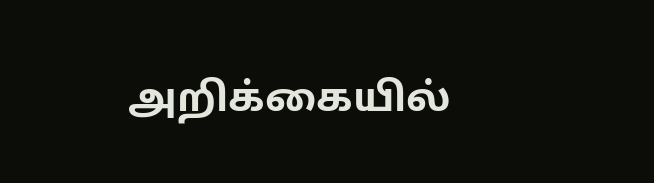அறிக்கையில்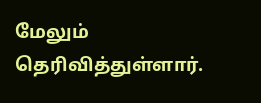மேலும்  தெரிவித்துள்ளார்.